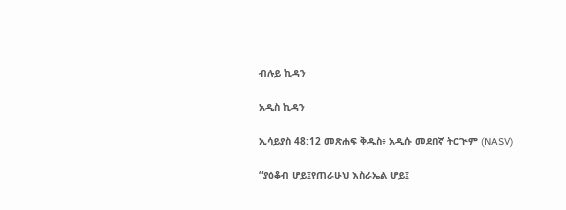ብሉይ ኪዳን

አዲስ ኪዳን

ኢሳይያስ 48:12 መጽሐፍ ቅዱስ፥ አዲሱ መደበኛ ትርጒም (NASV)

“ያዕቆብ ሆይ፤የጠራሁህ እስራኤል ሆይ፤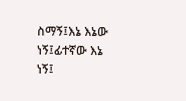ስማኝ፤እኔ እኔው ነኝ፤ፊተኛው እኔ ነኝ፤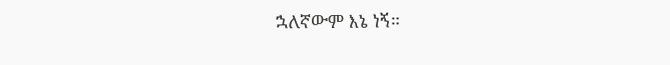ኋለኛውም እኔ ነኝ።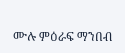ሙሉ ምዕራፍ ማንበብ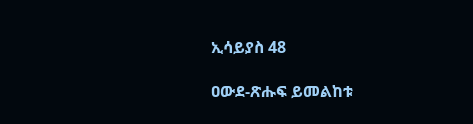ኢሳይያስ 48

ዐውደ-ጽሑፍ ይመልከቱ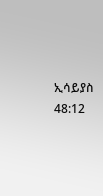ኢሳይያስ 48:12